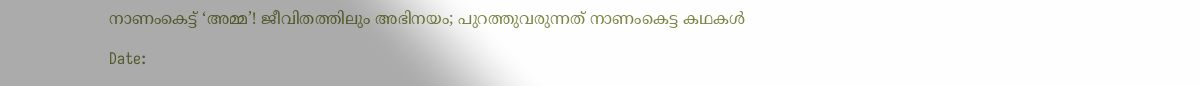നാണംകെട്ട് ‘അമ്മ’! ജീവിതത്തിലും അഭിനയം; പുറത്തുവരുന്നത് നാണംകെട്ട കഥകള്‍

Date: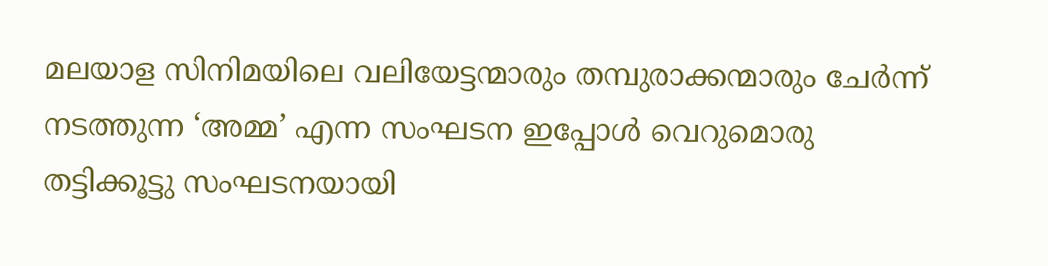മലയാള സിനിമയിലെ വലിയേട്ടന്മാരും തമ്പുരാക്കന്മാരും ചേര്‍ന്ന് നടത്തുന്ന ‘അമ്മ’ എന്ന സംഘടന ഇപ്പോള്‍ വെറുമൊരു തട്ടിക്കൂട്ടു സംഘടനയായി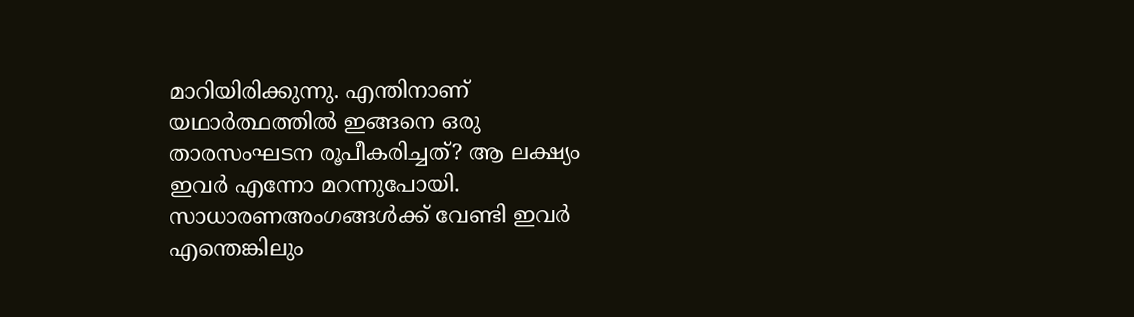മാറിയിരിക്കുന്നു. എന്തിനാണ് യഥാര്‍ത്ഥത്തില്‍ ഇങ്ങനെ ഒരു താരസംഘടന രൂപീകരിച്ചത്? ആ ലക്ഷ്യം ഇവര്‍ എന്നോ മറന്നുപോയി. സാധാരണഅംഗങ്ങള്‍ക്ക് വേണ്ടി ഇവര്‍ എന്തെങ്കിലും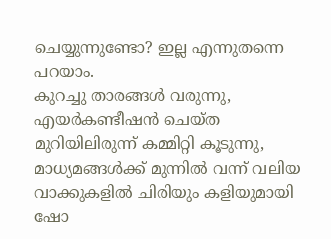ചെയ്യുന്നുണ്ടോ? ഇല്ല എന്നുതന്നെ പറയാം.
കുറച്ചു താരങ്ങള്‍ വരുന്നു, എയര്‍കണ്ടീഷന്‍ ചെയ്ത മുറിയിലിരുന്ന് കമ്മിറ്റി കൂടുന്നു, മാധ്യമങ്ങള്‍ക്ക് മുന്നില്‍ വന്ന് വലിയ വാക്കുകളില്‍ ചിരിയും കളിയുമായി ഷോ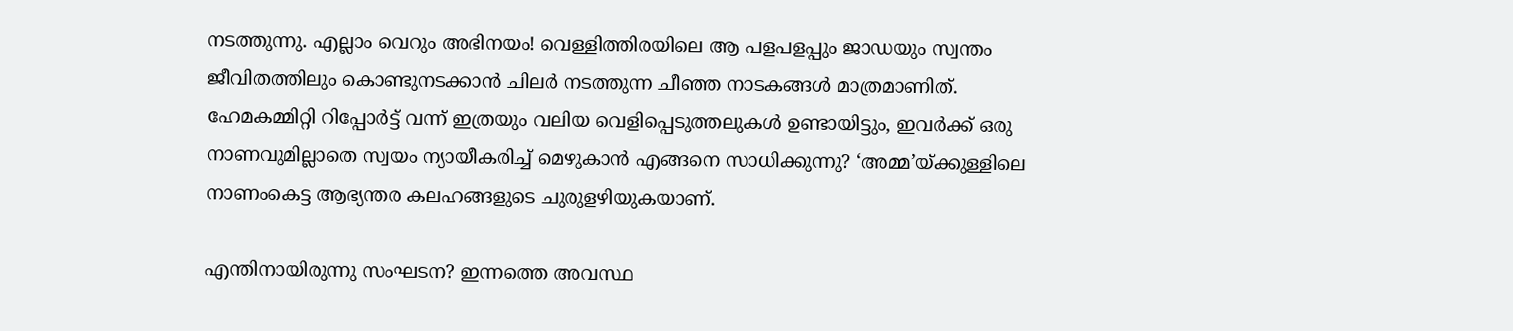നടത്തുന്നു. എല്ലാം വെറും അഭിനയം! വെള്ളിത്തിരയിലെ ആ പളപളപ്പും ജാഡയും സ്വന്തം ജീവിതത്തിലും കൊണ്ടുനടക്കാന്‍ ചിലര്‍ നടത്തുന്ന ചീഞ്ഞ നാടകങ്ങള്‍ മാത്രമാണിത്. ഹേമകമ്മിറ്റി റിപ്പോര്‍ട്ട് വന്ന് ഇത്രയും വലിയ വെളിപ്പെടുത്തലുകള്‍ ഉണ്ടായിട്ടും, ഇവര്‍ക്ക് ഒരു നാണവുമില്ലാതെ സ്വയം ന്യായീകരിച്ച് മെഴുകാന്‍ എങ്ങനെ സാധിക്കുന്നു? ‘അമ്മ’യ്ക്കുള്ളിലെ നാണംകെട്ട ആഭ്യന്തര കലഹങ്ങളുടെ ചുരുളഴിയുകയാണ്.

എന്തിനായിരുന്നു സംഘടന? ഇന്നത്തെ അവസ്ഥ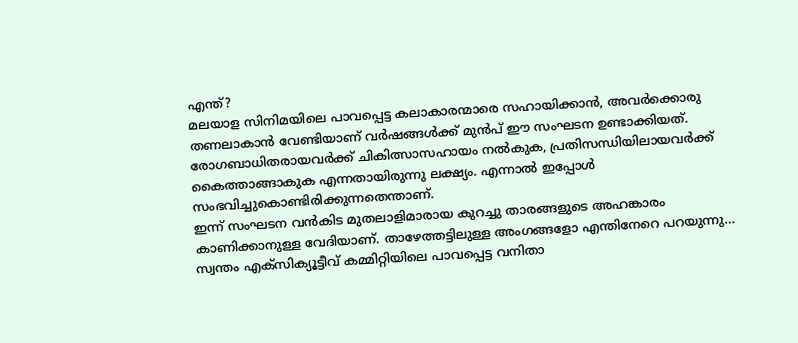എന്ത്?
മലയാള സിനിമയിലെ പാവപ്പെട്ട കലാകാരന്മാരെ സഹായിക്കാന്‍, അവര്‍ക്കൊരു തണലാകാന്‍ വേണ്ടിയാണ് വര്‍ഷങ്ങള്‍ക്ക് മുന്‍പ് ഈ സംഘടന ഉണ്ടാക്കിയത്. രോഗബാധിതരായവര്‍ക്ക് ചികിത്സാസഹായം നല്‍കുക, പ്രതിസന്ധിയിലായവര്‍ക്ക് കൈത്താങ്ങാകുക എന്നതായിരുന്നു ലക്ഷ്യം. എന്നാല്‍ ഇപ്പോള്‍ സംഭവിച്ചുകൊണ്ടിരിക്കുന്നതെന്താണ്.
ഇന്ന് സംഘടന വന്‍കിട മുതലാളിമാരായ കുറച്ചു താരങ്ങളുടെ അഹങ്കാരം കാണിക്കാനുള്ള വേദിയാണ്. താഴേത്തട്ടിലുള്ള അംഗങ്ങളോ എന്തിനേറെ പറയുന്നു… സ്വന്തം എക്‌സിക്യൂട്ടീവ് കമ്മിറ്റിയിലെ പാവപ്പെട്ട വനിതാ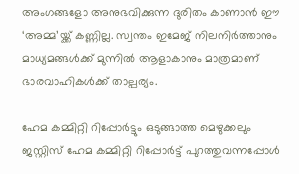അംഗങ്ങളോ അനുഭവിക്കുന്ന ദുരിതം കാണാന്‍ ഈ ‘അമ്മ’യ്ക്ക് കണ്ണില്ല. സ്വന്തം ഇമേജ് നിലനിര്‍ത്താനും മാധ്യമങ്ങള്‍ക്ക് മുന്നില്‍ ആളാകാനും മാത്രമാണ് ഭാരവാഹികള്‍ക്ക് താല്പര്യം.

ഹേമ കമ്മിറ്റി റിപ്പോര്‍ട്ടും ഒടുങ്ങാത്ത മെഴുക്കലും
ജസ്റ്റിസ് ഹേമ കമ്മിറ്റി റിപ്പോര്‍ട്ട് പുറത്തുവന്നപ്പോള്‍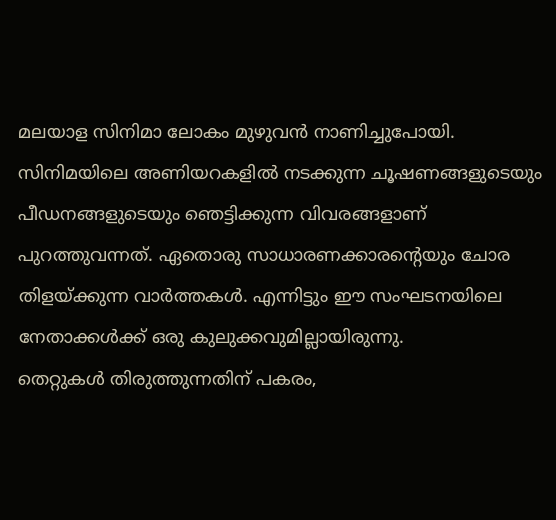മലയാള സിനിമാ ലോകം മുഴുവന്‍ നാണിച്ചുപോയി. സിനിമയിലെ അണിയറകളില്‍ നടക്കുന്ന ചൂഷണങ്ങളുടെയും പീഡനങ്ങളുടെയും ഞെട്ടിക്കുന്ന വിവരങ്ങളാണ് പുറത്തുവന്നത്. ഏതൊരു സാധാരണക്കാരന്റെയും ചോര തിളയ്ക്കുന്ന വാര്‍ത്തകള്‍. എന്നിട്ടും ഈ സംഘടനയിലെ നേതാക്കള്‍ക്ക് ഒരു കുലുക്കവുമില്ലായിരുന്നു.
തെറ്റുകള്‍ തിരുത്തുന്നതിന് പകരം,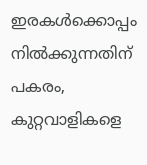ഇരകള്‍ക്കൊപ്പം നില്‍ക്കുന്നതിന് പകരം, കുറ്റവാളികളെ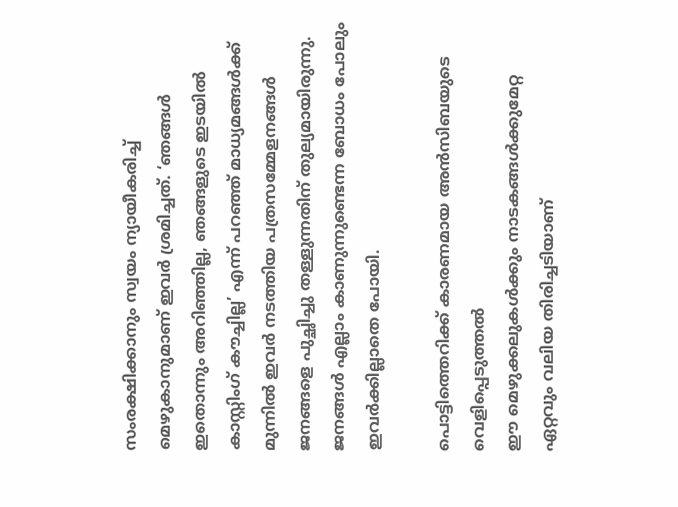സംരക്ഷിക്കാനും സ്വയം ന്യായീകരിച്ച് മെഴുകാനുമാണ് ഇവര്‍ ശ്രമിച്ചത്. ‘ഞങ്ങള്‍ ഇതൊന്നും അറിഞ്ഞില്ല, ഞങ്ങളുടെ ഇടയില്‍ കാസ്റ്റിംഗ് കൗച്ചില്ല’ എന്ന് പറഞ്ഞ് മാധ്യമങ്ങള്‍ക്ക് മുന്നില്‍ ഇവര്‍ നടത്തിയ പത്രസമ്മേളനങ്ങള്‍ ജനങ്ങളെ പുച്ഛിച്ചു തള്ളുന്നതിന് തുല്യമായിരുന്നു. ജനങ്ങള്‍ എല്ലാം കാണുന്നുണ്ടെന്ന ബോധം പോലും ഇവര്‍ക്കില്ലാതെ പോയി.

പൊട്ടിത്തെറിക്ക് കാരണമായ അന്‍സിബയുടെ വെളിപ്പെടുത്തല്‍
ഈ മെഴുക്കലുകള്‍ക്കും നാടകങ്ങള്‍ക്കുമേറ്റ ഏറ്റവും വലിയ തിരിച്ചടിയാണ്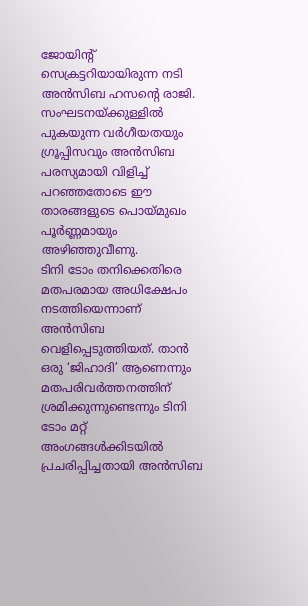ജോയിന്റ് സെക്രട്ടറിയായിരുന്ന നടി അന്‍സിബ ഹസന്റെ രാജി. സംഘടനയ്ക്കുള്ളില്‍ പുകയുന്ന വര്‍ഗീയതയും ഗ്രൂപ്പിസവും അന്‍സിബ പരസ്യമായി വിളിച്ച് പറഞ്ഞതോടെ ഈ താരങ്ങളുടെ പൊയ്മുഖം പൂര്‍ണ്ണമായും അഴിഞ്ഞുവീണു.
ടിനി ടോം തനിക്കെതിരെ മതപരമായ അധിക്ഷേപം നടത്തിയെന്നാണ് അന്‍സിബ വെളിപ്പെടുത്തിയത്. താന്‍ ഒരു ‘ജിഹാദി’ ആണെന്നും മതപരിവര്‍ത്തനത്തിന് ശ്രമിക്കുന്നുണ്ടെന്നും ടിനി ടോം മറ്റ് അംഗങ്ങള്‍ക്കിടയില്‍ പ്രചരിപ്പിച്ചതായി അന്‍സിബ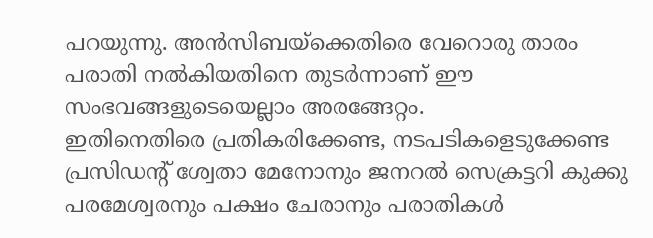പറയുന്നു. അന്‍സിബയ്‌ക്കെതിരെ വേറൊരു താരം പരാതി നല്‍കിയതിനെ തുടര്‍ന്നാണ് ഈ സംഭവങ്ങളുടെയെല്ലാം അരങ്ങേറ്റം.
ഇതിനെതിരെ പ്രതികരിക്കേണ്ട, നടപടികളെടുക്കേണ്ട പ്രസിഡന്റ് ശ്വേതാ മേനോനും ജനറല്‍ സെക്രട്ടറി കുക്കു പരമേശ്വരനും പക്ഷം ചേരാനും പരാതികള്‍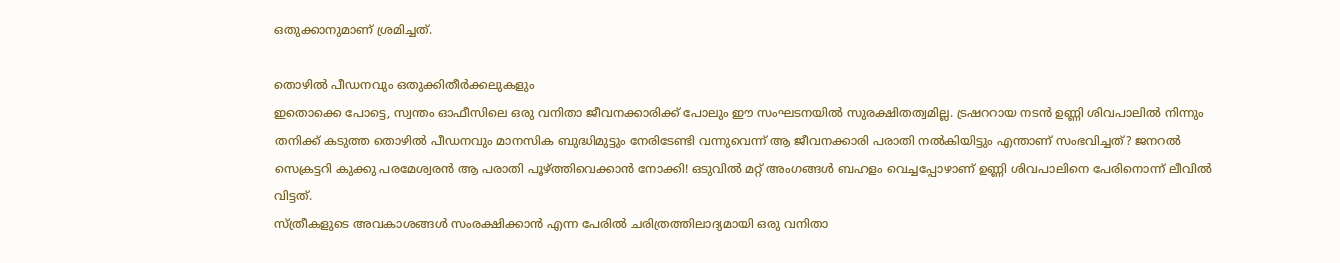ഒതുക്കാനുമാണ് ശ്രമിച്ചത്.

തൊഴില്‍ പീഡനവും ഒതുക്കിതീര്‍ക്കലുകളും
ഇതൊക്കെ പോട്ടെ, സ്വന്തം ഓഫീസിലെ ഒരു വനിതാ ജീവനക്കാരിക്ക് പോലും ഈ സംഘടനയില്‍ സുരക്ഷിതത്വമില്ല. ട്രഷററായ നടന്‍ ഉണ്ണി ശിവപാലില്‍ നിന്നും തനിക്ക് കടുത്ത തൊഴില്‍ പീഡനവും മാനസിക ബുദ്ധിമുട്ടും നേരിടേണ്ടി വന്നുവെന്ന് ആ ജീവനക്കാരി പരാതി നല്‍കിയിട്ടും എന്താണ് സംഭവിച്ചത്? ജനറല്‍ സെക്രട്ടറി കുക്കു പരമേശ്വരന്‍ ആ പരാതി പൂഴ്ത്തിവെക്കാന്‍ നോക്കി! ഒടുവില്‍ മറ്റ് അംഗങ്ങള്‍ ബഹളം വെച്ചപ്പോഴാണ് ഉണ്ണി ശിവപാലിനെ പേരിനൊന്ന് ലീവില്‍ വിട്ടത്.
സ്ത്രീകളുടെ അവകാശങ്ങള്‍ സംരക്ഷിക്കാന്‍ എന്ന പേരില്‍ ചരിത്രത്തിലാദ്യമായി ഒരു വനിതാ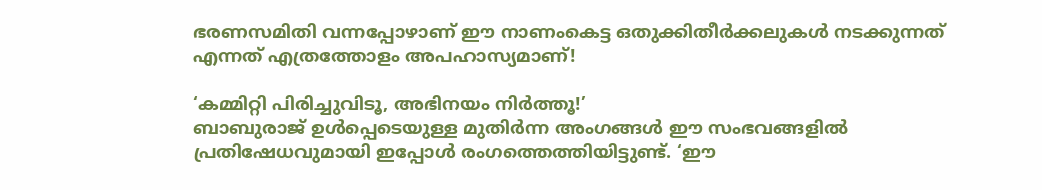ഭരണസമിതി വന്നപ്പോഴാണ് ഈ നാണംകെട്ട ഒതുക്കിതീര്‍ക്കലുകള്‍ നടക്കുന്നത് എന്നത് എത്രത്തോളം അപഹാസ്യമാണ്!

‘കമ്മിറ്റി പിരിച്ചുവിടൂ, അഭിനയം നിര്‍ത്തൂ!’
ബാബുരാജ് ഉള്‍പ്പെടെയുള്ള മുതിര്‍ന്ന അംഗങ്ങള്‍ ഈ സംഭവങ്ങളില്‍ പ്രതിഷേധവുമായി ഇപ്പോള്‍ രംഗത്തെത്തിയിട്ടുണ്ട്. ‘ഈ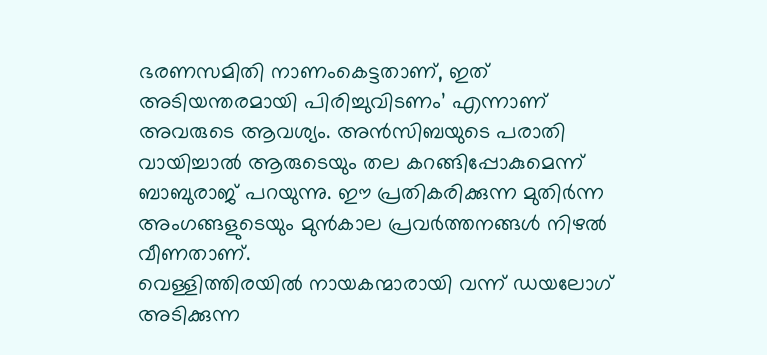ഭരണസമിതി നാണംകെട്ടതാണ്, ഇത് അടിയന്തരമായി പിരിച്ചുവിടണം’ എന്നാണ് അവരുടെ ആവശ്യം. അന്‍സിബയുടെ പരാതി വായിച്ചാല്‍ ആരുടെയും തല കറങ്ങിപ്പോകുമെന്ന് ബാബുരാജ് പറയുന്നു. ഈ പ്രതികരിക്കുന്ന മുതിര്‍ന്ന അംഗങ്ങളുടെയും മുന്‍കാല പ്രവര്‍ത്തനങ്ങള്‍ നിഴല്‍ വീണതാണ്.
വെള്ളിത്തിരയില്‍ നായകന്മാരായി വന്ന് ഡയലോഗ് അടിക്കുന്ന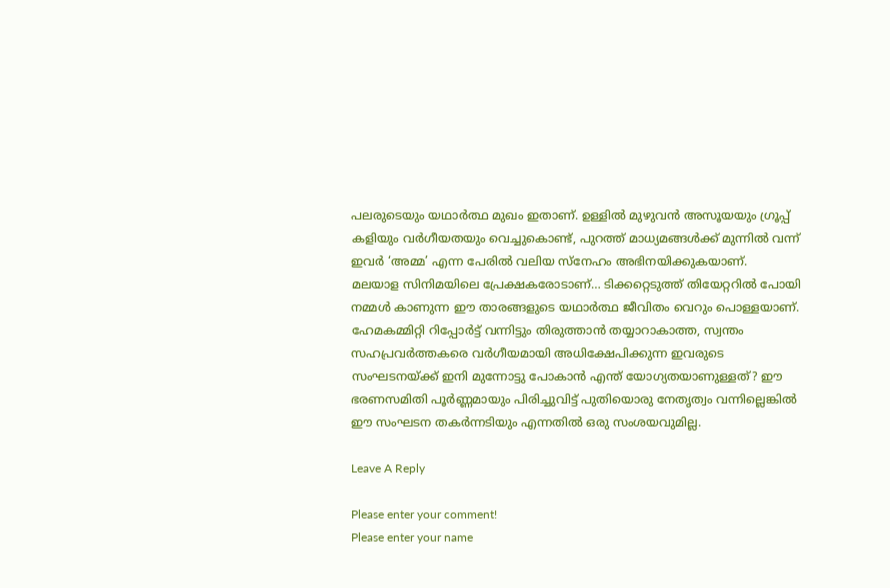പലരുടെയും യഥാര്‍ത്ഥ മുഖം ഇതാണ്. ഉള്ളില്‍ മുഴുവന്‍ അസൂയയും ഗ്രൂപ്പ് കളിയും വര്‍ഗീയതയും വെച്ചുകൊണ്ട്, പുറത്ത് മാധ്യമങ്ങള്‍ക്ക് മുന്നില്‍ വന്ന് ഇവര്‍ ‘അമ്മ’ എന്ന പേരില്‍ വലിയ സ്‌നേഹം അഭിനയിക്കുകയാണ്.
മലയാള സിനിമയിലെ പ്രേക്ഷകരോടാണ്… ടിക്കറ്റെടുത്ത് തിയേറ്ററില്‍ പോയി നമ്മള്‍ കാണുന്ന ഈ താരങ്ങളുടെ യഥാര്‍ത്ഥ ജീവിതം വെറും പൊള്ളയാണ്. ഹേമകമ്മിറ്റി റിപ്പോര്‍ട്ട് വന്നിട്ടും തിരുത്താന്‍ തയ്യാറാകാത്ത, സ്വന്തം സഹപ്രവര്‍ത്തകരെ വര്‍ഗീയമായി അധിക്ഷേപിക്കുന്ന ഇവരുടെ സംഘടനയ്ക്ക് ഇനി മുന്നോട്ടു പോകാന്‍ എന്ത് യോഗ്യതയാണുള്ളത്? ഈ ഭരണസമിതി പൂര്‍ണ്ണമായും പിരിച്ചുവിട്ട് പുതിയൊരു നേതൃത്വം വന്നില്ലെങ്കില്‍ ഈ സംഘടന തകര്‍ന്നടിയും എന്നതില്‍ ഒരു സംശയവുമില്ല.

Leave A Reply

Please enter your comment!
Please enter your name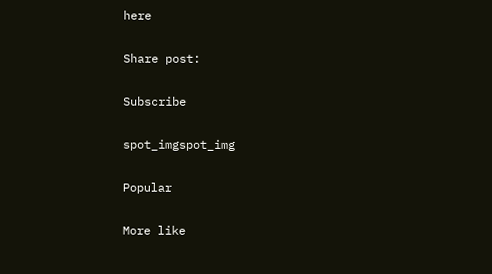here

Share post:

Subscribe

spot_imgspot_img

Popular

More like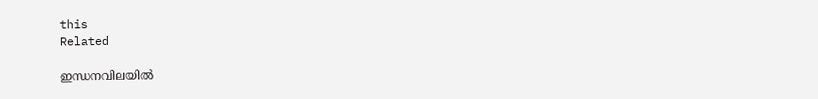this
Related

ഇന്ധനവിലയില്‍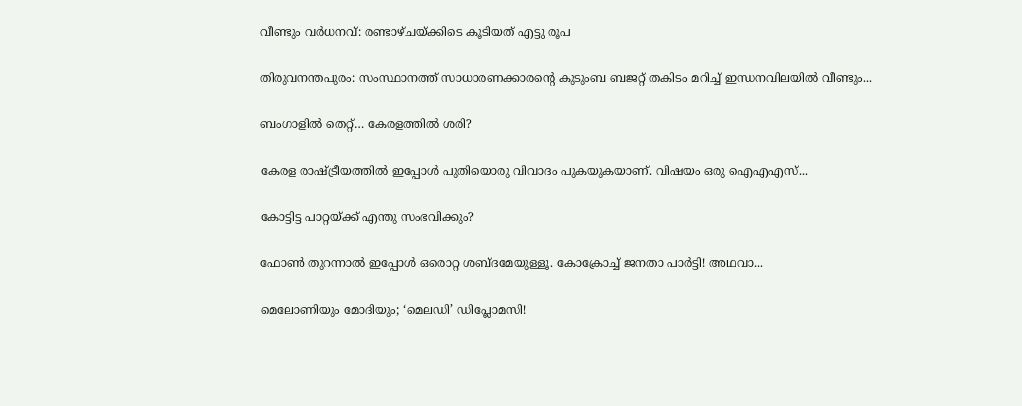വീണ്ടും വര്‍ധനവ്: രണ്ടാഴ്ചയ്ക്കിടെ കൂടിയത് എട്ടു രൂപ

തിരുവനന്തപുരം: സംസ്ഥാനത്ത് സാധാരണക്കാരന്റെ കുടുംബ ബജറ്റ് തകിടം മറിച്ച് ഇന്ധനവിലയില്‍ വീണ്ടും...

ബംഗാളില്‍ തെറ്റ്… കേരളത്തില്‍ ശരി?

കേരള രാഷ്ട്രീയത്തില്‍ ഇപ്പോള്‍ പുതിയൊരു വിവാദം പുകയുകയാണ്. വിഷയം ഒരു ഐഎഎസ്...

കോട്ടിട്ട പാറ്റയ്ക്ക് എന്തു സംഭവിക്കും?

ഫോണ്‍ തുറന്നാല്‍ ഇപ്പോള്‍ ഒരൊറ്റ ശബ്ദമേയുള്ളൂ. കോക്രോച്ച് ജനതാ പാര്‍ട്ടി! അഥവാ...

മെലോണിയും മോദിയും; ‘മെലഡി’ ഡിപ്ലോമസി!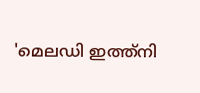'മെലഡി ഇത്ത്‌നി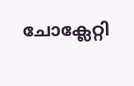ചോക്ലേറ്റി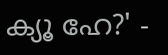ക്യൂ ഹേ?' -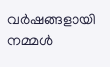വര്‍ഷങ്ങളായി നമ്മള്‍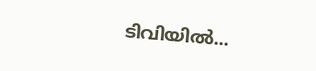ടിവിയില്‍...